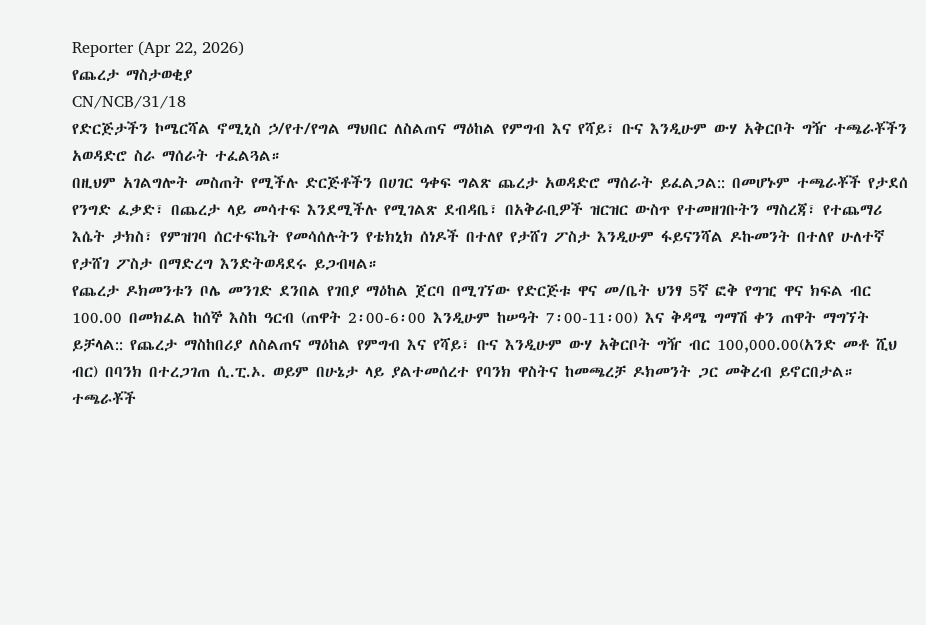Reporter (Apr 22, 2026)
የጨረታ ማስታወቂያ
CN/NCB/31/18
የድርጅታችን ኮሜርሻል ኖሚኒስ ኃ/የተ/የግል ማህበር ለስልጠና ማዕከል የምግብ እና የሻይ፣ ቡና እንዲሁም ውሃ አቅርቦት ግዥ ተጫራቾችን አወዳድሮ ስራ ማሰራት ተፈልጓል።
በዚህም አገልግሎት መስጠት የሚችሉ ድርጅቶችን በሀገር ዓቀፍ ግልጽ ጨረታ አወዳድሮ ማሰራት ይፈልጋል:: በመሆኑም ተጫራቾች የታደሰ የንግድ ፈቃድ፣ በጨረታ ላይ መሳተፍ እንደሚችሉ የሚገልጽ ደብዳቤ፣ በአቅራቢዎች ዝርዝር ውስጥ የተመዘገቡትን ማስረጃ፣ የተጨማሪ እሴት ታክስ፣ የምዝገባ ሰርተፍኬት የመሳሰሉትን የቴክኒክ ሰነዶች በተለየ የታሸገ ፖስታ እንዲሁም ፋይናንሻል ዶኩመንት በተለየ ሁለተኛ የታሸገ ፖስታ በማድረግ እንድትወዳደሩ ይጋብዛል።
የጨረታ ዶክመንቱን ቦሌ መንገድ ደንበል የገበያ ማዕከል ጀርባ በሚገኘው የድርጅቱ ዋና መ/ቤት ህንፃ 5ኛ ፎቅ የግዢ ዋና ክፍል ብር 100.00 በመክፈል ከሰኞ እስከ ዓርብ (ጠዋት 2፡00-6፡00 እንዲሁም ከሠዓት 7፡00-11፡00) እና ቅዳሜ ግማሽ ቀን ጠዋት ማግኘት ይቻላል:: የጨረታ ማስከበሪያ ለስልጠና ማዕከል የምግብ እና የሻይ፣ ቡና እንዲሁም ውሃ አቅርቦት ግዥ ብር 100,000.00(አንድ መቶ ሺህ ብር) በባንክ በተረጋገጠ ሲ.ፒ.ኦ. ወይም በሁኔታ ላይ ያልተመሰረተ የባንክ ዋስትና ከመጫረቻ ዶክመንት ጋር መቅረብ ይኖርበታል።
ተጫራቾች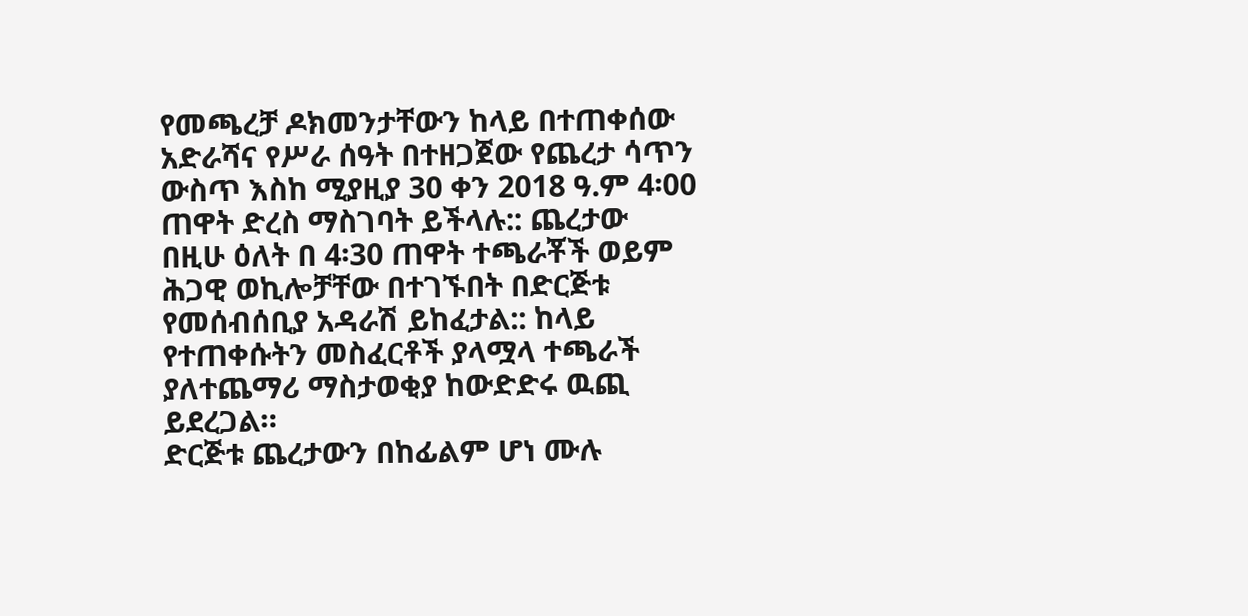የመጫረቻ ዶክመንታቸውን ከላይ በተጠቀሰው አድራሻና የሥራ ሰዓት በተዘጋጀው የጨረታ ሳጥን ውስጥ እስከ ሚያዚያ 30 ቀን 2018 ዓ.ም 4፡00 ጠዋት ድረስ ማስገባት ይችላሉ:: ጨረታው በዚሁ ዕለት በ 4፡30 ጠዋት ተጫራቾች ወይም ሕጋዊ ወኪሎቻቸው በተገኙበት በድርጅቱ የመሰብሰቢያ አዳራሽ ይከፈታል:: ከላይ የተጠቀሱትን መስፈርቶች ያላሟላ ተጫራች ያለተጨማሪ ማስታወቂያ ከውድድሩ ዉጪ ይደረጋል።
ድርጅቱ ጨረታውን በከፊልም ሆነ ሙሉ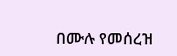በሙሉ የመሰረዝ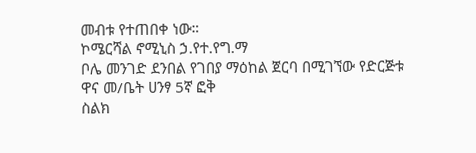መብቱ የተጠበቀ ነው።
ኮሜርሻል ኖሚኒስ ኃ.የተ.የግ.ማ
ቦሌ መንገድ ደንበል የገበያ ማዕከል ጀርባ በሚገኘው የድርጅቱ
ዋና መ/ቤት ሀንፃ 5ኛ ፎቅ
ስልክ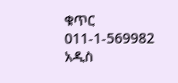ቁጥር 011-1-569982
አዲስ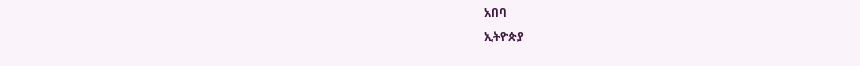አበባ
ኢትዮጵያ